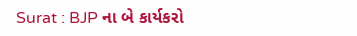Surat : BJP ના બે કાર્યકરો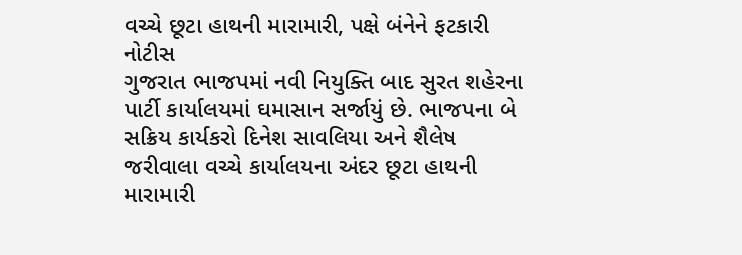વચ્ચે છૂટા હાથની મારામારી, પક્ષે બંનેને ફટકારી નોટીસ
ગુજરાત ભાજપમાં નવી નિયુક્તિ બાદ સુરત શહેરના પાર્ટી કાર્યાલયમાં ઘમાસાન સર્જાયું છે. ભાજપના બે સક્રિય કાર્યકરો દિનેશ સાવલિયા અને શૈલેષ જરીવાલા વચ્ચે કાર્યાલયના અંદર છૂટા હાથની મારામારી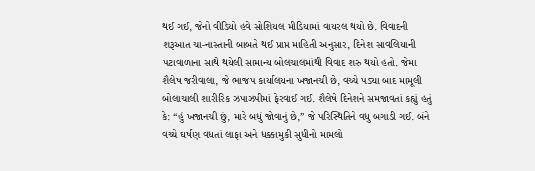થઈ ગઈ, જેનો વીડિયો હવે સોશિયલ મીડિયામાં વાયરલ થયો છે. વિવાદની શરૂઆત ચા-નાસ્તાની બાબતે થઈ પ્રાપ્ત માહિતી અનુસાર, દિનેશ સાવલિયાની પટાવાળાના સાથે થયેલી સામાન્ય બોલચાલમાંથી વિવાદ શરુ થયો હતો. જેમા શૈલેષ જરીવાલા, જે ભાજપ કાર્યાલયના ખજાનચી છે, વચ્ચે પડ્યા બાદ મામૂલી બોલાચાલી શારીરિક ઝપાઝપીમાં ફેરવાઈ ગઈ. શૈલેષે દિનેશને સમજાવતાં કહ્યું હતું કે: “હું ખજાનચી છું, મારે બધું જોવાનું છે,” જે પરિસ્થિતિને વધુ બગાડી ગઈ. બંને વચ્ચે ઘર્ષણ વધતાં લાફા અને ધક્કામુકી સુધીનો મામલો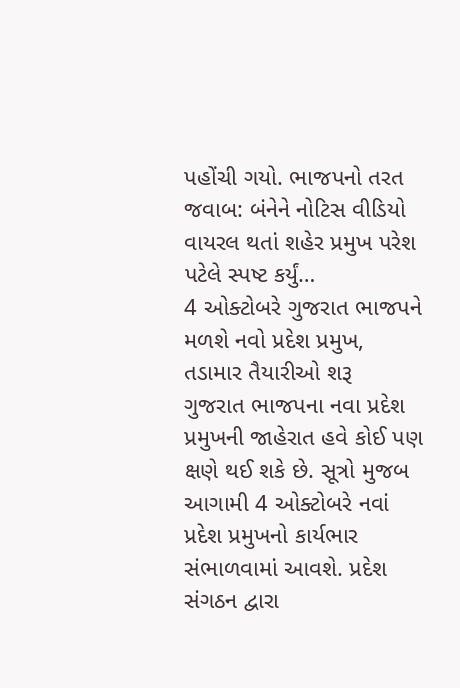પહોંચી ગયો. ભાજપનો તરત જવાબ: બંનેને નોટિસ વીડિયો વાયરલ થતાં શહેર પ્રમુખ પરેશ પટેલે સ્પષ્ટ કર્યું…
4 ઓક્ટોબરે ગુજરાત ભાજપને મળશે નવો પ્રદેશ પ્રમુખ, તડામાર તૈયારીઓ શરૂ
ગુજરાત ભાજપના નવા પ્રદેશ પ્રમુખની જાહેરાત હવે કોઈ પણ ક્ષણે થઈ શકે છે. સૂત્રો મુજબ આગામી 4 ઓક્ટોબરે નવાં પ્રદેશ પ્રમુખનો કાર્યભાર સંભાળવામાં આવશે. પ્રદેશ સંગઠન દ્વારા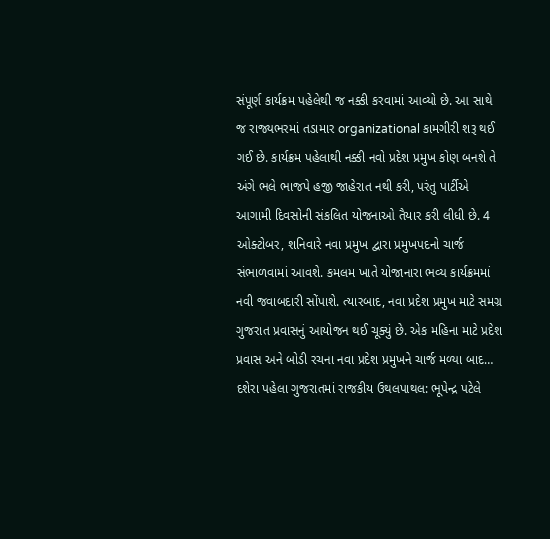સંપૂર્ણ કાર્યક્રમ પહેલેથી જ નક્કી કરવામાં આવ્યો છે. આ સાથે જ રાજ્યભરમાં તડામાર organizational કામગીરી શરૂ થઈ ગઈ છે. કાર્યક્રમ પહેલાથી નક્કી નવો પ્રદેશ પ્રમુખ કોણ બનશે તે અંગે ભલે ભાજપે હજી જાહેરાત નથી કરી, પરંતુ પાર્ટીએ આગામી દિવસોની સંકલિત યોજનાઓ તૈયાર કરી લીધી છે. 4 ઓક્ટોબર, શનિવારે નવા પ્રમુખ દ્વારા પ્રમુખપદનો ચાર્જ સંભાળવામાં આવશે. કમલમ ખાતે યોજાનારા ભવ્ય કાર્યક્રમમાં નવી જવાબદારી સોંપાશે. ત્યારબાદ, નવા પ્રદેશ પ્રમુખ માટે સમગ્ર ગુજરાત પ્રવાસનું આયોજન થઈ ચૂક્યું છે. એક મહિના માટે પ્રદેશ પ્રવાસ અને બોડી રચના નવા પ્રદેશ પ્રમુખને ચાર્જ મળ્યા બાદ…
દશેરા પહેલા ગુજરાતમાં રાજકીય ઉથલપાથલ: ભૂપેન્દ્ર પટેલે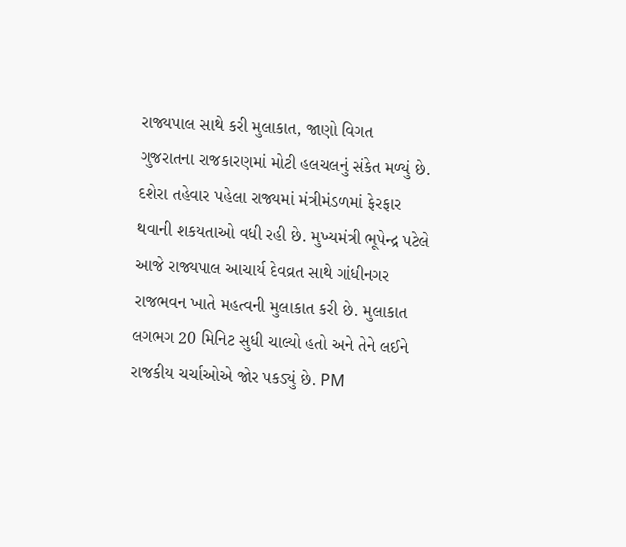રાજ્યપાલ સાથે કરી મુલાકાત, જાણો વિગત
ગુજરાતના રાજકારણમાં મોટી હલચલનું સંકેત મળ્યું છે. દશેરા તહેવાર પહેલા રાજ્યમાં મંત્રીમંડળમાં ફેરફાર થવાની શકયતાઓ વધી રહી છે. મુખ્યમંત્રી ભૂપેન્દ્ર પટેલે આજે રાજ્યપાલ આચાર્ય દેવવ્રત સાથે ગાંધીનગર રાજભવન ખાતે મહત્વની મુલાકાત કરી છે. મુલાકાત લગભગ 20 મિનિટ સુધી ચાલ્યો હતો અને તેને લઈને રાજકીય ચર્ચાઓએ જોર પકડ્યું છે. PM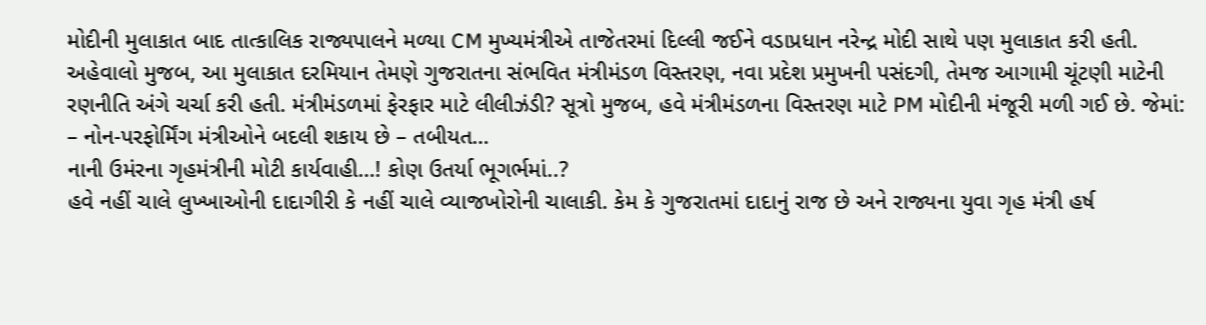મોદીની મુલાકાત બાદ તાત્કાલિક રાજ્યપાલને મળ્યા CM મુખ્યમંત્રીએ તાજેતરમાં દિલ્લી જઈને વડાપ્રધાન નરેન્દ્ર મોદી સાથે પણ મુલાકાત કરી હતી. અહેવાલો મુજબ, આ મુલાકાત દરમિયાન તેમણે ગુજરાતના સંભવિત મંત્રીમંડળ વિસ્તરણ, નવા પ્રદેશ પ્રમુખની પસંદગી, તેમજ આગામી ચૂંટણી માટેની રણનીતિ અંગે ચર્ચા કરી હતી. મંત્રીમંડળમાં ફેરફાર માટે લીલીઝંડી? સૂત્રો મુજબ, હવે મંત્રીમંડળના વિસ્તરણ માટે PM મોદીની મંજૂરી મળી ગઈ છે. જેમાં: – નોન-પરફોર્મિંગ મંત્રીઓને બદલી શકાય છે – તબીયત…
નાની ઉમંરના ગૃહમંત્રીની મોટી કાર્યવાહી…! કોણ ઉતર્યા ભૂગર્ભમાં..?
હવે નહીં ચાલે લુખ્ખાઓની દાદાગીરી કે નહીં ચાલે વ્યાજખોરોની ચાલાકી. કેમ કે ગુજરાતમાં દાદાનું રાજ છે અને રાજ્યના યુવા ગૃહ મંત્રી હર્ષ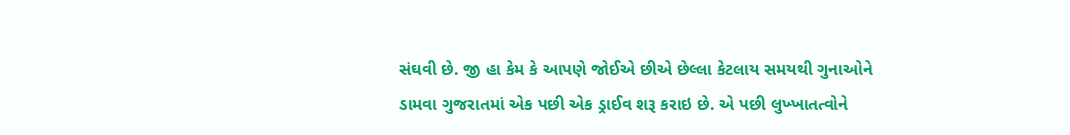સંઘવી છે. જી હા કેમ કે આપણે જોઈએ છીએ છેલ્લા કેટલાય સમયથી ગુનાઓને ડામવા ગુજરાતમાં એક પછી એક ડ્રાઈવ શરૂ કરાઇ છે. એ પછી લુખ્ખાતત્વોને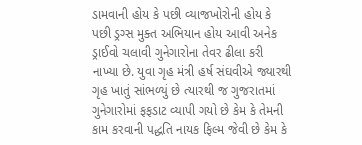ડામવાની હોય કે પછી વ્યાજખોરોની હોય કે પછી ડ્રગ્સ મુક્ત અભિયાન હોય આવી અનેક ડ્રાઈવો ચલાવી ગુનેગારોના તેવર ઢીલા કરી નાખ્યા છે. યુવા ગૃહ મંત્રી હર્ષ સંઘવીએ જ્યારથી ગૃહ ખાતું સાંભળ્યું છે ત્યારથી જ ગુજરાતમાં ગુનેગારોમાં ફફડાટ વ્યાપી ગયો છે કેમ કે તેમની કામ કરવાની પદ્ધતિ નાયક ફિલ્મ જેવી છે કેમ કે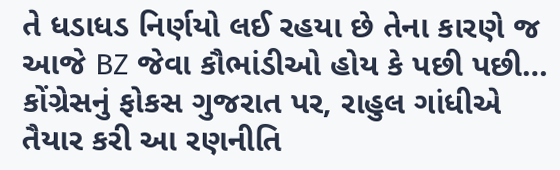તે ધડાધડ નિર્ણયો લઈ રહયા છે તેના કારણે જ આજે BZ જેવા કૌભાંડીઓ હોય કે પછી પછી…
કોંગ્રેસનું ફોકસ ગુજરાત પર, રાહુલ ગાંધીએ તૈયાર કરી આ રણનીતિ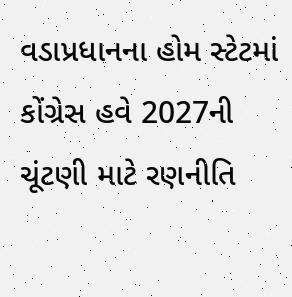વડાપ્રધાનના હોમ સ્ટેટમાં કોંગ્રેસ હવે 2027ની ચૂંટણી માટે રણનીતિ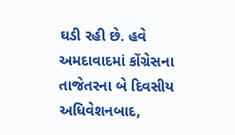ઘડી રહી છે. હવે અમદાવાદમાં કોંગ્રેસના તાજેતરના બે દિવસીય અધિવેશનબાદ,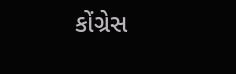કોંગ્રેસ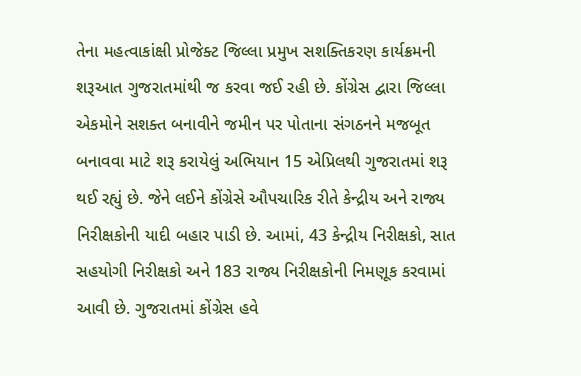તેના મહત્વાકાંક્ષી પ્રોજેક્ટ જિલ્લા પ્રમુખ સશક્તિકરણ કાર્યક્રમની શરૂઆત ગુજરાતમાંથી જ કરવા જઈ રહી છે. કોંગ્રેસ દ્વારા જિલ્લા એકમોને સશક્ત બનાવીને જમીન પર પોતાના સંગઠનને મજબૂત બનાવવા માટે શરૂ કરાયેલું અભિયાન 15 એપ્રિલથી ગુજરાતમાં શરૂ થઈ રહ્યું છે. જેને લઈને કોંગ્રેસે ઔપચારિક રીતે કેન્દ્રીય અને રાજ્ય નિરીક્ષકોની યાદી બહાર પાડી છે. આમાં, 43 કેન્દ્રીય નિરીક્ષકો, સાત સહયોગી નિરીક્ષકો અને 183 રાજ્ય નિરીક્ષકોની નિમણૂક કરવામાં આવી છે. ગુજરાતમાં કોંગ્રેસ હવે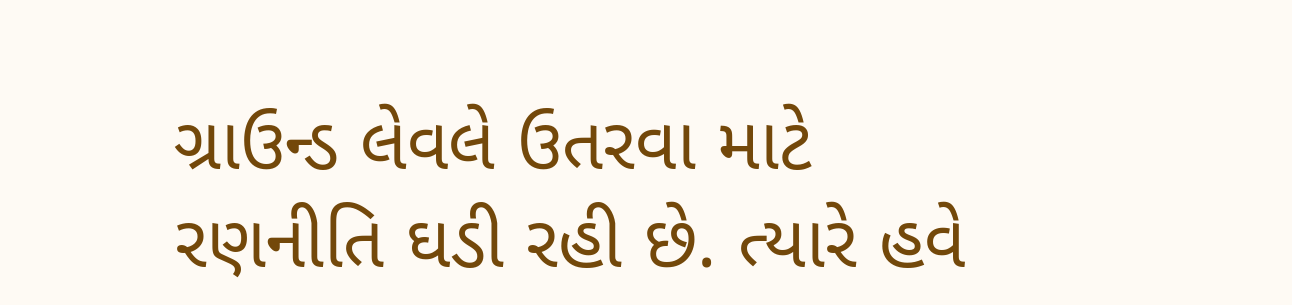ગ્રાઉન્ડ લેવલે ઉતરવા માટે રણનીતિ ઘડી રહી છે. ત્યારે હવે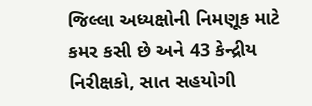જિલ્લા અધ્યક્ષોની નિમણૂક માટે કમર કસી છે અને 43 કેન્દ્રીય નિરીક્ષકો, સાત સહયોગી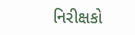નિરીક્ષકો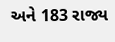અને 183 રાજ્ય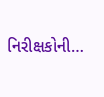નિરીક્ષકોની…